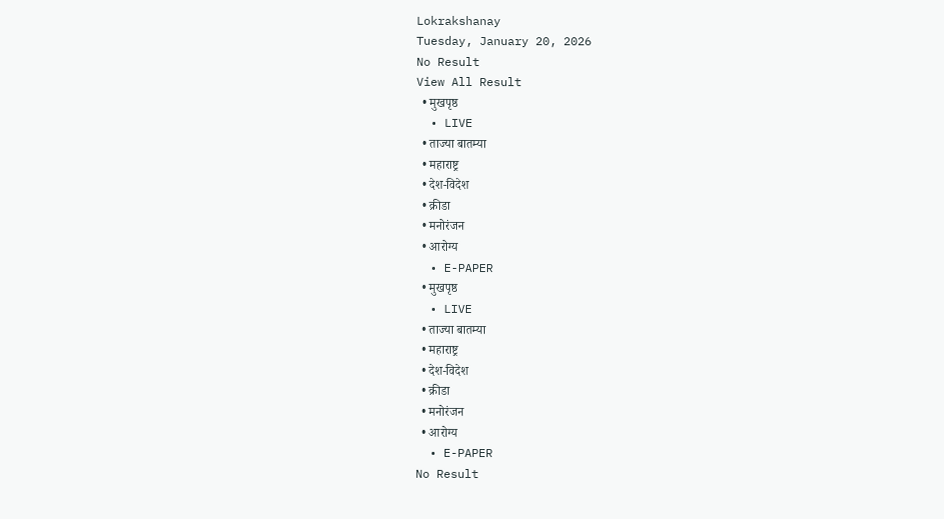Lokrakshanay
Tuesday, January 20, 2026
No Result
View All Result
  • मुखपृष्ठ
  • LIVE
  • ताज्या बातम्या
  • महाराष्ट्र
  • देश-विदेश
  • क्रीडा
  • मनोरंजन
  • आरोग्य
  • E-PAPER
  • मुखपृष्ठ
  • LIVE
  • ताज्या बातम्या
  • महाराष्ट्र
  • देश-विदेश
  • क्रीडा
  • मनोरंजन
  • आरोग्य
  • E-PAPER
No Result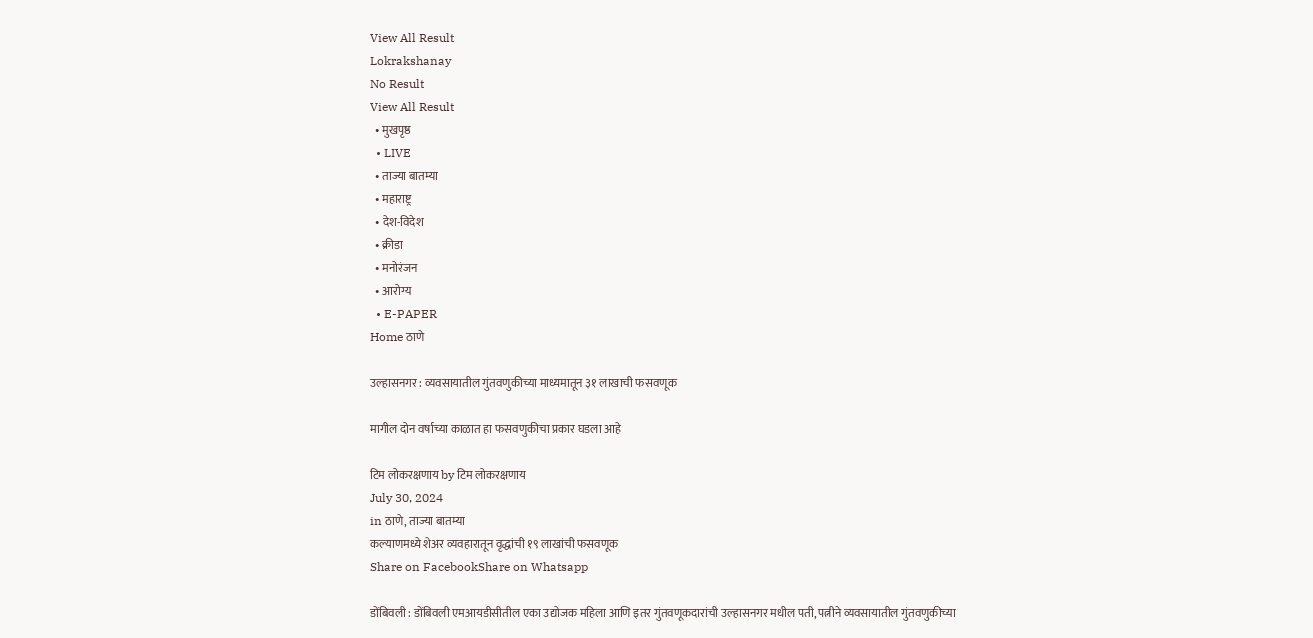View All Result
Lokrakshanay
No Result
View All Result
  • मुखपृष्ठ
  • LIVE
  • ताज्या बातम्या
  • महाराष्ट्र
  • देश-विदेश
  • क्रीडा
  • मनोरंजन
  • आरोग्य
  • E-PAPER
Home ठाणे

उल्हासनगर : व्यवसायातील गुंतवणुकीच्या माध्यमातून ३१ लाखाची फसवणूक

मागील दोन वर्षाच्या काळात हा फसवणुकीचा प्रकार घडला आहे

टिम लोकरक्षणाय by टिम लोकरक्षणाय
July 30, 2024
in ठाणे, ताज्या बातम्या
कल्याणमध्ये शेअर व्यवहारातून वृद्धांची १९ लाखांची फसवणूक
Share on FacebookShare on Whatsapp

डोंबिवली : डोंबिवली एमआयडीसीतील एका उद्योजक महिला आणि इतर गुंतवणूकदारांची उल्हासनगर मधील पती, पत्नीने व्यवसायातील गुंतवणुकीच्या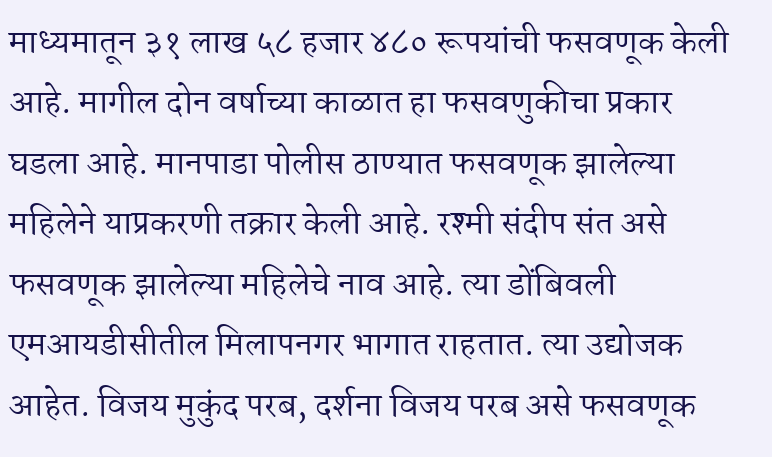माध्यमातून ३१ लाख ५८ हजार ४८० रूपयांची फसवणूक केली आहे. मागील दोन वर्षाच्या काळात हा फसवणुकीचा प्रकार घडला आहे. मानपाडा पोलीस ठाण्यात फसवणूक झालेल्या महिलेने याप्रकरणी तक्रार केली आहे. रश्मी संदीप संत असे फसवणूक झालेल्या महिलेचे नाव आहे. त्या डोंबिवली एमआयडीसीतील मिलापनगर भागात राहतात. त्या उद्योजक आहेत. विजय मुकुंद परब, दर्शना विजय परब असे फसवणूक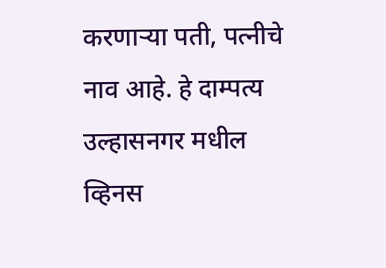करणाऱ्या पती, पत्नीचे नाव आहे. हे दाम्पत्य उल्हासनगर मधील व्हिनस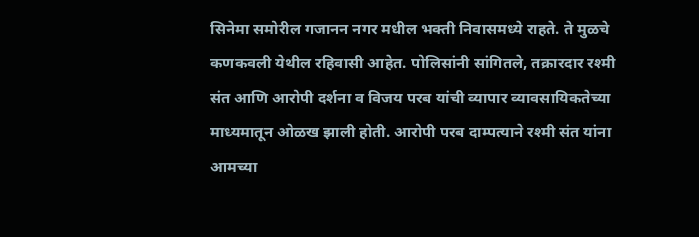सिनेमा समोरील गजानन नगर मधील भक्ती निवासमध्ये राहते. ते मुळचे कणकवली येथील रहिवासी आहेत. पोलिसांनी सांगितले, तक्रारदार रश्मी संत आणि आरोपी दर्शना व विजय परब यांची व्यापार व्यावसायिकतेच्या माध्यमातून ओळख झाली होती. आरोपी परब दाम्पत्याने रश्मी संत यांना आमच्या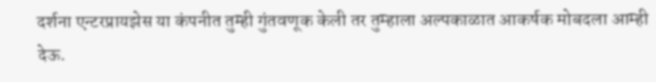दर्शना एन्टरप्रायझेस या कंपनीत तुम्ही गुंतवणूक केली तर तुम्हाला अल्पकाळात आकर्षक मोबदला आम्ही देऊ.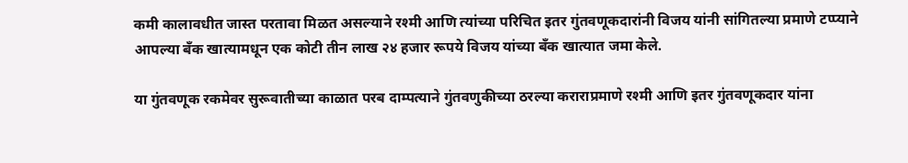कमी कालावधीत जास्त परतावा मिळत असल्याने रश्मी आणि त्यांच्या परिचित इतर गुंतवणूकदारांनी विजय यांनी सांगितल्या प्रमाणे टप्प्याने आपल्या बँक खात्यामधून एक कोटी तीन लाख २४ हजार रूपये विजय यांच्या बँक खात्यात जमा केले.

या गुंतवणूक रकमेवर सुरूवातीच्या काळात परब दाम्पत्याने गुंतवणुकीच्या ठरल्या कराराप्रमाणे रश्मी आणि इतर गुंतवणूकदार यांना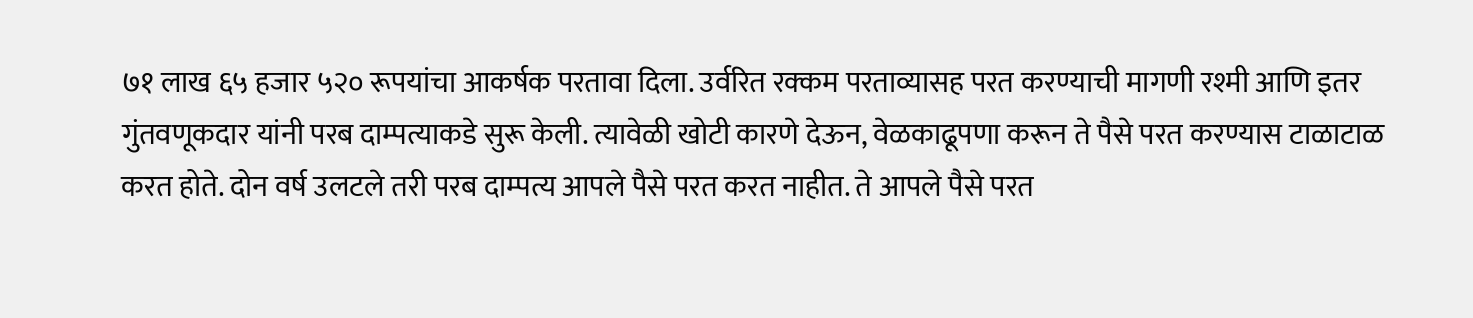७१ लाख ६५ हजार ५२० रूपयांचा आकर्षक परतावा दिला. उर्वरित रक्कम परताव्यासह परत करण्याची मागणी रश्मी आणि इतर गुंतवणूकदार यांनी परब दाम्पत्याकडे सुरू केली. त्यावेळी खोटी कारणे देऊन, वेळकाढूपणा करून ते पैसे परत करण्यास टाळाटाळ करत होते. दोन वर्ष उलटले तरी परब दाम्पत्य आपले पैसे परत करत नाहीत. ते आपले पैसे परत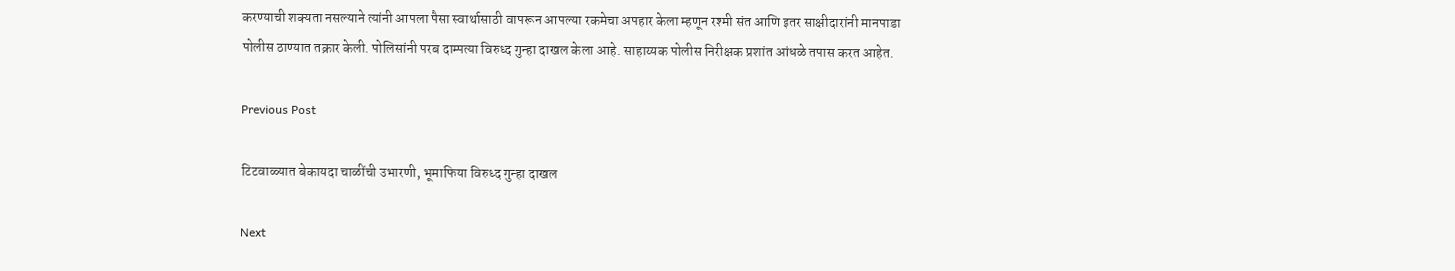करण्याची शक्यता नसल्याने त्यांनी आपला पैसा स्वार्थासाठी वापरून आपल्या रकमेचा अपहार केला म्हणून रश्मी संत आणि इतर साक्षीदारांनी मानपाडा पोलीस ठाण्यात तक्रार केली. पोलिसांनी परब दाम्पत्या विरुध्द गुन्हा दाखल केला आहे. साहाय्यक पोलीस निरीक्षक प्रशांत आंधळे तपास करत आहेत.

Previous Post

टिटवाळ्यात बेकायदा चाळींची उभारणी, भूमाफिया विरुध्द गुन्हा दाखल

Next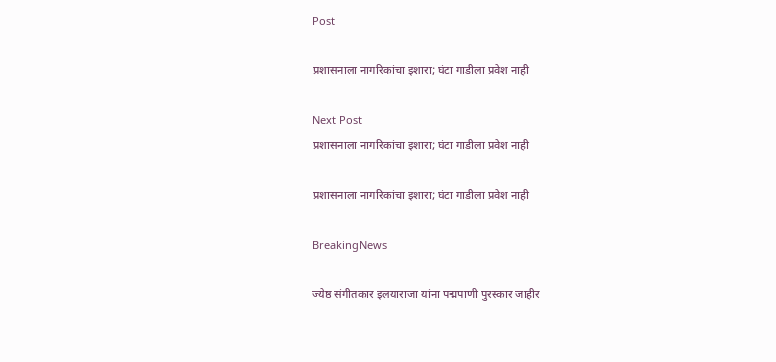Post

प्रशासनाला नागरिकांचा इशारा; घंटा गाडीला प्रवेश नाही

Next Post
प्रशासनाला नागरिकांचा इशारा; घंटा गाडीला प्रवेश नाही

प्रशासनाला नागरिकांचा इशारा; घंटा गाडीला प्रवेश नाही

BreakingNews

ज्येष्ठ संगीतकार इलयाराजा यांना पद्मपाणी पुरस्कार जाहीर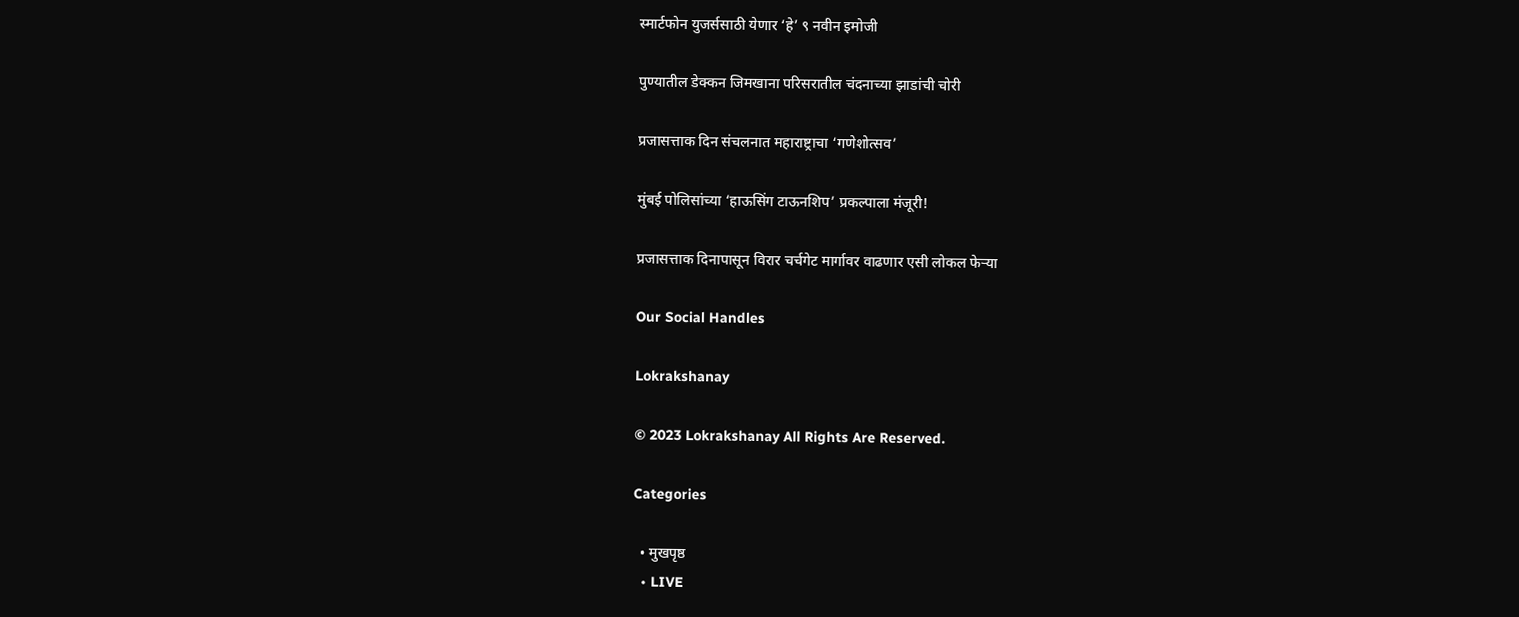स्मार्टफोन युजर्ससाठी येणार ‘हे’ ९ नवीन इमोजी

पुण्यातील डेक्कन जिमखाना परिसरातील चंदनाच्या झाडांची चोरी

प्रजासत्ताक दिन संचलनात महाराष्ट्राचा ‘गणेशोत्सव’

मुंबई पोलिसांच्या ‘हाऊसिंग टाऊनशिप’ प्रकल्पाला मंजूरी!

प्रजासत्ताक दिनापासून विरार चर्चगेट मार्गावर वाढणार एसी लोकल फेऱ्या

Our Social Handles

Lokrakshanay

© 2023 Lokrakshanay All Rights Are Reserved.

Categories

  • मुखपृष्ठ
  • LIVE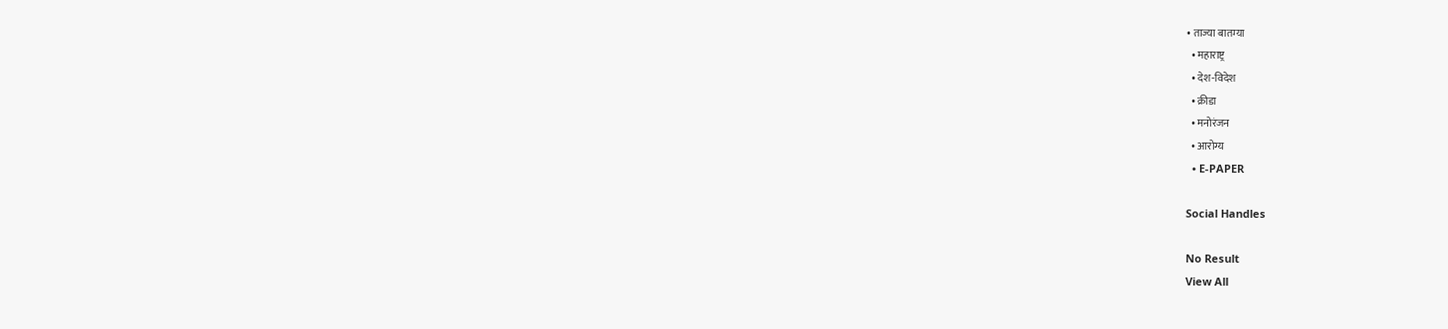• ताज्या बातम्या
  • महाराष्ट्र
  • देश-विदेश
  • क्रीडा
  • मनोरंजन
  • आरोग्य
  • E-PAPER

Social Handles

No Result
View All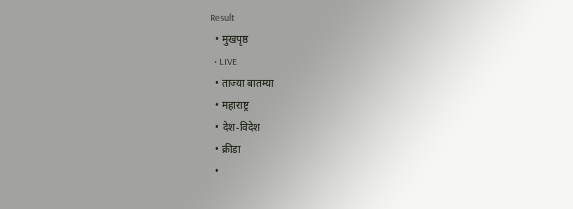Result
  • मुखपृष्ठ
  • LIVE
  • ताज्या बातम्या
  • महाराष्ट्र
  • देश-विदेश
  • क्रीडा
  •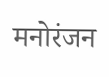मनोरंजन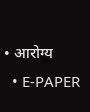• आरोग्य
  • E-PAPER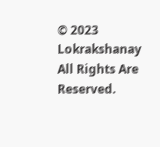© 2023 Lokrakshanay All Rights Are Reserved.